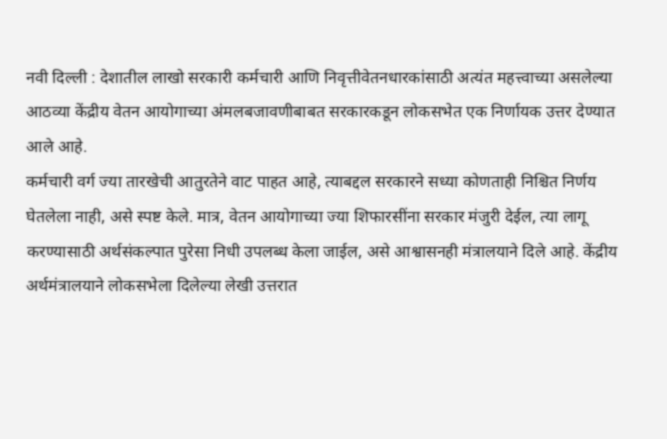नवी दिल्ली : देशातील लाखो सरकारी कर्मचारी आणि निवृत्तीवेतनधारकांसाठी अत्यंत महत्त्वाच्या असलेल्या आठव्या केंद्रीय वेतन आयोगाच्या अंमलबजावणीबाबत सरकारकडून लोकसभेत एक निर्णायक उत्तर देण्यात आले आहे.
कर्मचारी वर्ग ज्या तारखेची आतुरतेने वाट पाहत आहे, त्याबद्दल सरकारने सध्या कोणताही निश्चित निर्णय घेतलेला नाही, असे स्पष्ट केले. मात्र, वेतन आयोगाच्या ज्या शिफारसींना सरकार मंजुरी देईल, त्या लागू करण्यासाठी अर्थसंकल्पात पुरेसा निधी उपलब्ध केला जाईल, असे आश्वासनही मंत्रालयाने दिले आहे. केंद्रीय अर्थमंत्रालयाने लोकसभेला दिलेल्या लेखी उत्तरात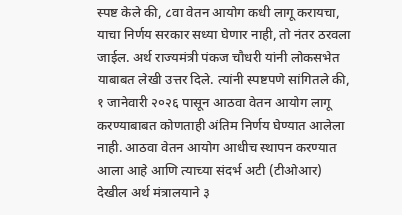स्पष्ट केले की, ८वा वेतन आयोग कधी लागू करायचा, याचा निर्णय सरकार सध्या घेणार नाही, तो नंतर ठरवला जाईल. अर्थ राज्यमंत्री पंकज चौधरी यांनी लोकसभेत याबाबत लेखी उत्तर दिले. त्यांनी स्पष्टपणे सांगितले की, १ जानेवारी २०२६ पासून आठवा वेतन आयोग लागू करण्याबाबत कोणताही अंतिम निर्णय घेण्यात आलेला नाही. आठवा वेतन आयोग आधीच स्थापन करण्यात आला आहे आणि त्याच्या संदर्भ अटी (टीओआर) देखील अर्थ मंत्रालयाने ३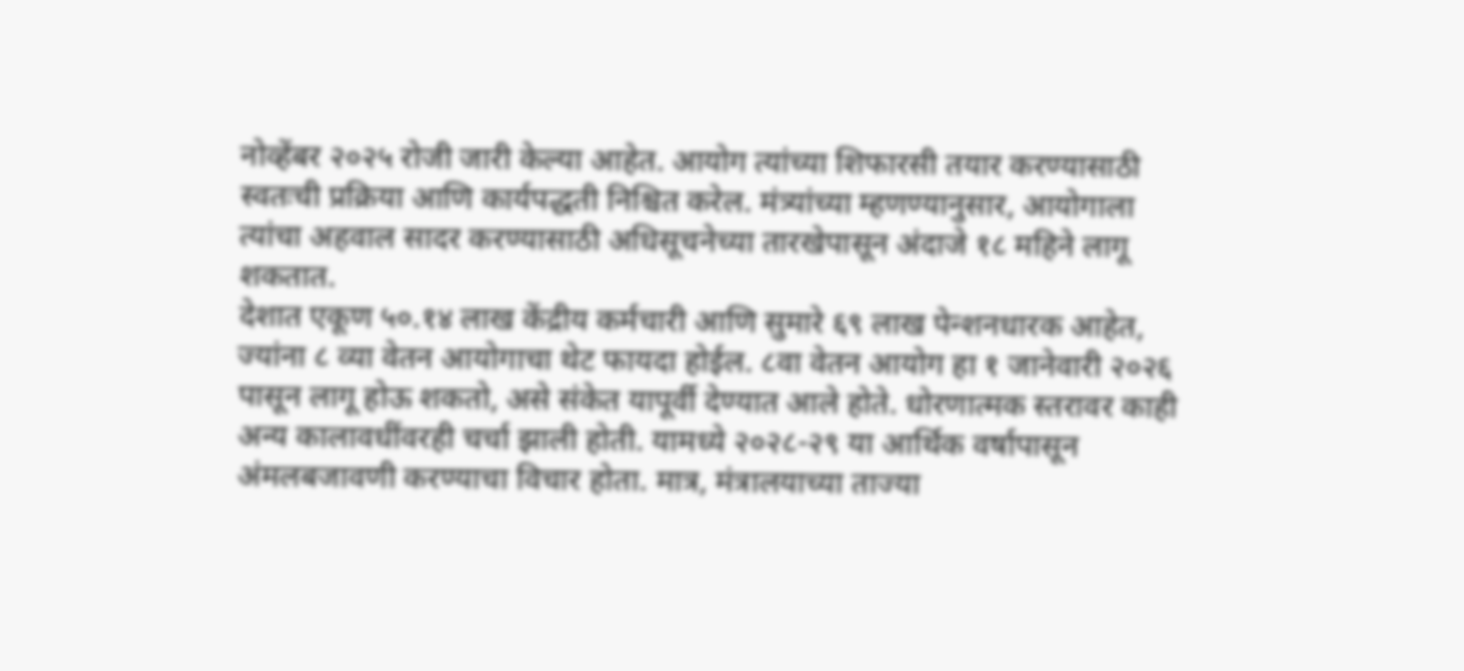नोव्हेंबर २०२५ रोजी जारी केल्या आहेत. आयोग त्यांच्या शिफारसी तयार करण्यासाठी स्वतःची प्रक्रिया आणि कार्यपद्धती निश्चित करेल. मंत्र्यांच्या म्हणण्यानुसार, आयोगाला त्यांचा अहवाल सादर करण्यासाठी अधिसूचनेच्या तारखेपासून अंदाजे १८ महिने लागू शकतात.
देशात एकूण ५०.१४ लाख केंद्रीय कर्मचारी आणि सुमारे ६९ लाख पेन्शनधारक आहेत, ज्यांना ८ व्या वेतन आयोगाचा थेट फायदा होईल. ८वा वेतन आयोग हा १ जानेवारी २०२६ पासून लागू होऊ शकतो, असे संकेत यापूर्वी देण्यात आले होते. धोरणात्मक स्तरावर काही अन्य कालावधींवरही चर्चा झाली होती. यामध्ये २०२८-२९ या आर्थिक वर्षापासून अंमलबजावणी करण्याचा विचार होता. मात्र, मंत्रालयाच्या ताज्या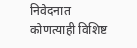निवेदनात कोणत्याही विशिष्ट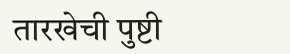तारखेची पुष्टी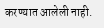करण्यात आलेली नाही.